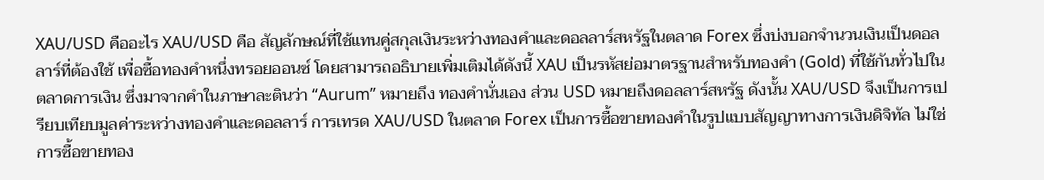XAU/USD คืออะไร XAU/USD คือ สัญลักษณ์ที่ใช้แทนคู่สกุลเงินระหว่างทองคำและดอลลาร์สหรัฐในตลาด Forex ซึ่งบ่งบอกจำนวนเงินเป็นดอลลาร์ที่ต้องใช้ เพื่อซื้อทองคำหนึ่งทรอยออนซ์ โดยสามารถอธิบายเพิ่มเติมได้ดังนี้ XAU เป็นรหัสย่อมาตรฐานสำหรับทองคำ (Gold) ที่ใช้กันทั่วไปในตลาดการเงิน ซึ่งมาจากคำในภาษาละตินว่า “Aurum” หมายถึง ทองคำนั่นเอง ส่วน USD หมายถึงดอลลาร์สหรัฐ ดังนั้น XAU/USD จึงเป็นการเปรียบเทียบมูลค่าระหว่างทองคำและดอลลาร์ การเทรด XAU/USD ในตลาด Forex เป็นการซื้อขายทองคำในรูปแบบสัญญาทางการเงินดิจิทัล ไม่ใช่การซื้อขายทอง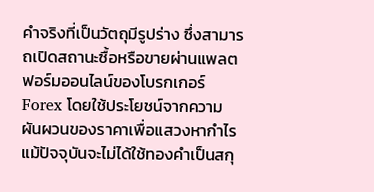คำจริงที่เป็นวัตถุมีรูปร่าง ซึ่งสามารถเปิดสถานะซื้อหรือขายผ่านแพลตฟอร์มออนไลน์ของโบรกเกอร์ Forex โดยใช้ประโยชน์จากความผันผวนของราคาเพื่อแสวงหากำไร แม้ปัจจุบันจะไม่ได้ใช้ทองคำเป็นสกุ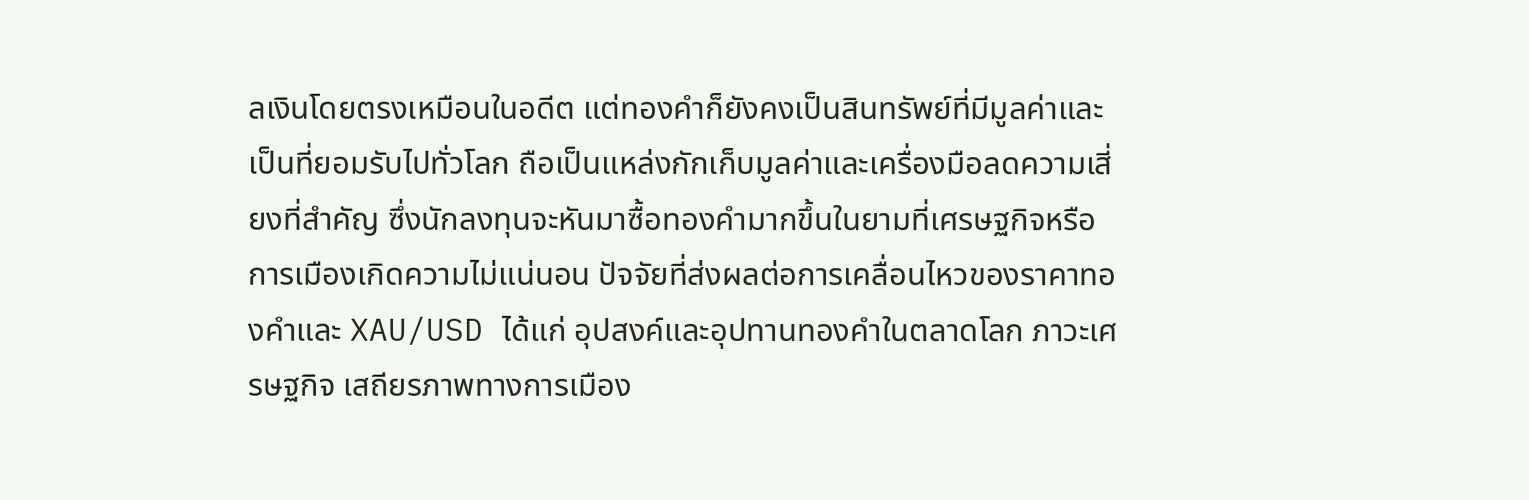ลเงินโดยตรงเหมือนในอดีต แต่ทองคำก็ยังคงเป็นสินทรัพย์ที่มีมูลค่าและเป็นที่ยอมรับไปทั่วโลก ถือเป็นแหล่งกักเก็บมูลค่าและเครื่องมือลดความเสี่ยงที่สำคัญ ซึ่งนักลงทุนจะหันมาซื้อทองคำมากขึ้นในยามที่เศรษฐกิจหรือการเมืองเกิดความไม่แน่นอน ปัจจัยที่ส่งผลต่อการเคลื่อนไหวของราคาทองคำและ XAU/USD ได้แก่ อุปสงค์และอุปทานทองคำในตลาดโลก ภาวะเศรษฐกิจ เสถียรภาพทางการเมือง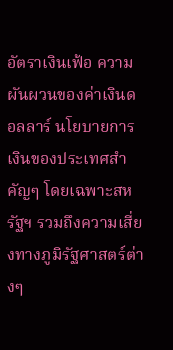อัตราเงินเฟ้อ ความผันผวนของค่าเงินดอลลาร์ นโยบายการเงินของประเทศสำคัญๆ โดยเฉพาะสหรัฐฯ รวมถึงความเสี่ยงทางภูมิรัฐศาสตร์ต่างๆ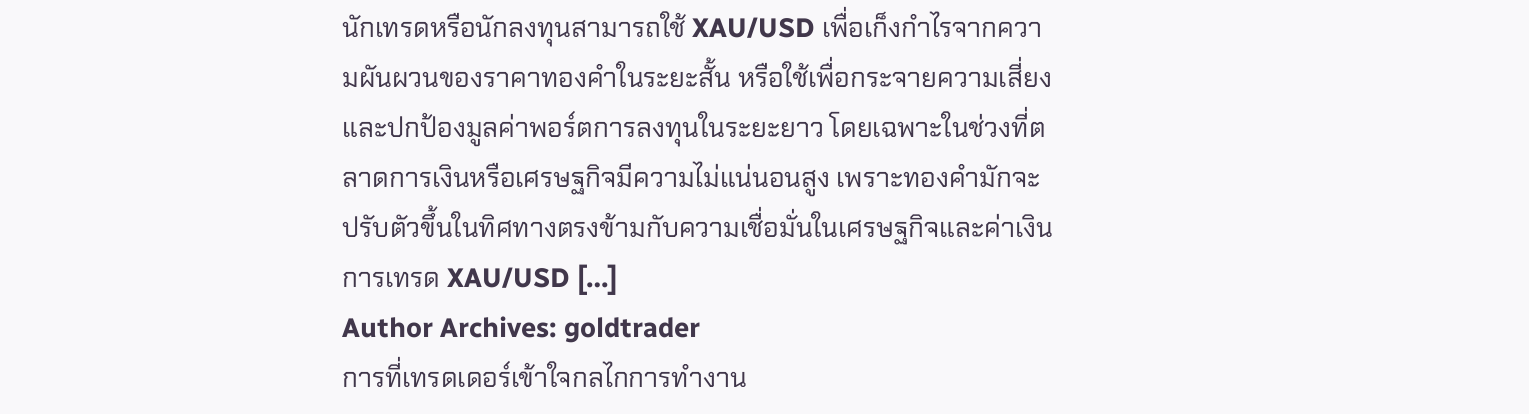นักเทรดหรือนักลงทุนสามารถใช้ XAU/USD เพื่อเก็งกำไรจากความผันผวนของราคาทองคำในระยะสั้น หรือใช้เพื่อกระจายความเสี่ยงและปกป้องมูลค่าพอร์ตการลงทุนในระยะยาว โดยเฉพาะในช่วงที่ตลาดการเงินหรือเศรษฐกิจมีความไม่แน่นอนสูง เพราะทองคำมักจะปรับตัวขึ้นในทิศทางตรงข้ามกับความเชื่อมั่นในเศรษฐกิจและค่าเงิน การเทรด XAU/USD […]
Author Archives: goldtrader
การที่เทรดเดอร์เข้าใจกลไกการทำงาน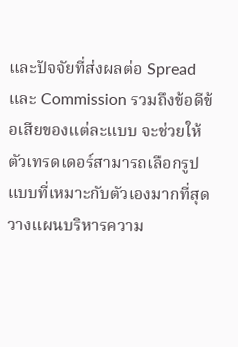และปัจจัยที่ส่งผลต่อ Spread และ Commission รวมถึงข้อดีข้อเสียของแต่ละแบบ จะช่วยให้ตัวเทรดเดอร์สามารถเลือกรูปแบบที่เหมาะกับตัวเองมากที่สุด วางแผนบริหารความ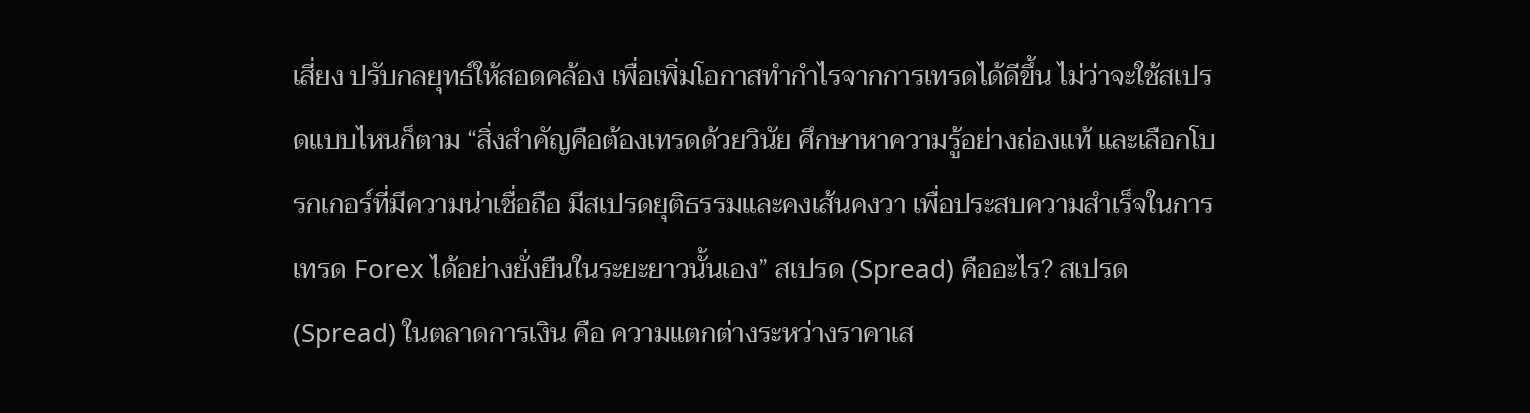เสี่ยง ปรับกลยุทธ์ให้สอดคล้อง เพื่อเพิ่มโอกาสทำกำไรจากการเทรดได้ดีขึ้น ไม่ว่าจะใช้สเปรดแบบไหนก็ตาม “สิ่งสำคัญคือต้องเทรดด้วยวินัย ศึกษาหาความรู้อย่างถ่องแท้ และเลือกโบรกเกอร์ที่มีความน่าเชื่อถือ มีสเปรดยุติธรรมและคงเส้นคงวา เพื่อประสบความสำเร็จในการเทรด Forex ได้อย่างยั่งยืนในระยะยาวนั้นเอง” สเปรด (Spread) คืออะไร? สเปรด (Spread) ในตลาดการเงิน คือ ความแตกต่างระหว่างราคาเส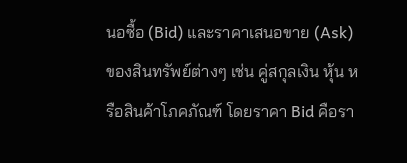นอซื้อ (Bid) และราคาเสนอขาย (Ask) ของสินทรัพย์ต่างๆ เช่น คู่สกุลเงิน หุ้น หรือสินค้าโภคภัณฑ์ โดยราคา Bid คือรา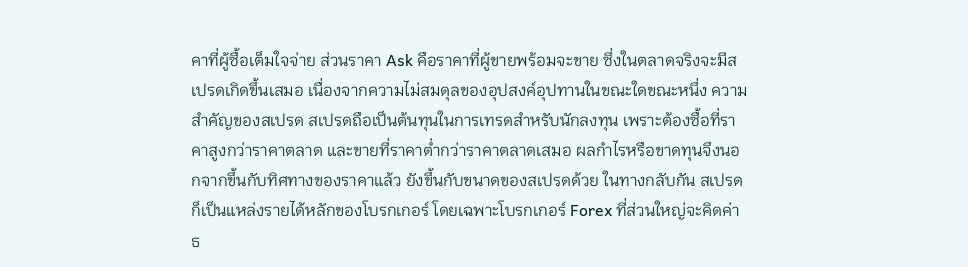คาที่ผู้ซื้อเต็มใจจ่าย ส่วนราคา Ask คือราคาที่ผู้ขายพร้อมจะขาย ซึ่งในตลาดจริงจะมีสเปรดเกิดขึ้นเสมอ เนื่องจากความไม่สมดุลของอุปสงค์อุปทานในขณะใดขณะหนึ่ง ความสำคัญของสเปรด สเปรดถือเป็นต้นทุนในการเทรดสำหรับนักลงทุน เพราะต้องซื้อที่ราคาสูงกว่าราคาตลาด และขายที่ราคาต่ำกว่าราคาตลาดเสมอ ผลกำไรหรือขาดทุนจึงนอกจากขึ้นกับทิศทางของราคาแล้ว ยังขึ้นกับขนาดของสเปรดด้วย ในทางกลับกัน สเปรดก็เป็นแหล่งรายได้หลักของโบรกเกอร์ โดยเฉพาะโบรกเกอร์ Forex ที่ส่วนใหญ่จะคิดค่าธ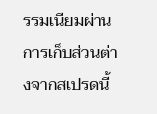รรมเนียมผ่านการเก็บส่วนต่างจากสเปรดนี้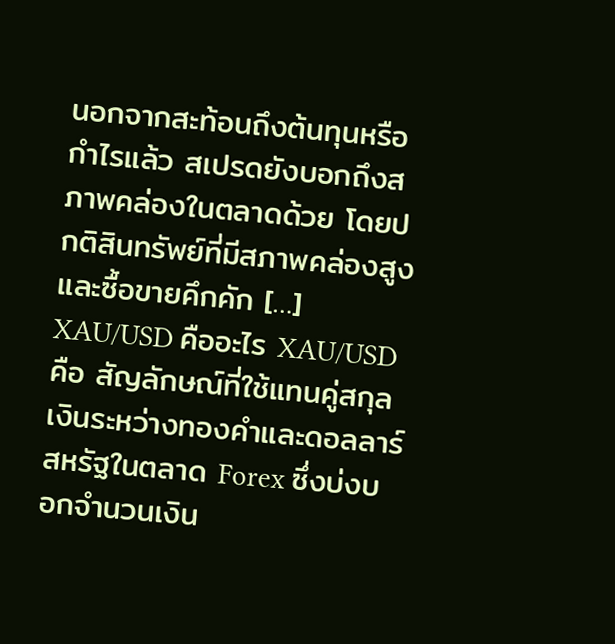นอกจากสะท้อนถึงต้นทุนหรือกำไรแล้ว สเปรดยังบอกถึงสภาพคล่องในตลาดด้วย โดยปกติสินทรัพย์ที่มีสภาพคล่องสูงและซื้อขายคึกคัก […]
XAU/USD คืออะไร XAU/USD คือ สัญลักษณ์ที่ใช้แทนคู่สกุลเงินระหว่างทองคำและดอลลาร์สหรัฐในตลาด Forex ซึ่งบ่งบอกจำนวนเงิน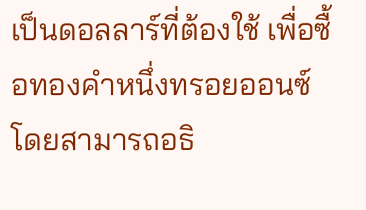เป็นดอลลาร์ที่ต้องใช้ เพื่อซื้อทองคำหนึ่งทรอยออนซ์ โดยสามารถอธิ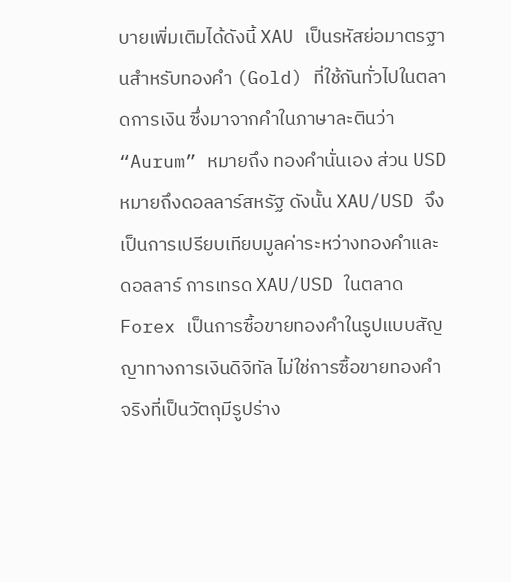บายเพิ่มเติมได้ดังนี้ XAU เป็นรหัสย่อมาตรฐานสำหรับทองคำ (Gold) ที่ใช้กันทั่วไปในตลาดการเงิน ซึ่งมาจากคำในภาษาละตินว่า “Aurum” หมายถึง ทองคำนั่นเอง ส่วน USD หมายถึงดอลลาร์สหรัฐ ดังนั้น XAU/USD จึงเป็นการเปรียบเทียบมูลค่าระหว่างทองคำและดอลลาร์ การเทรด XAU/USD ในตลาด Forex เป็นการซื้อขายทองคำในรูปแบบสัญญาทางการเงินดิจิทัล ไม่ใช่การซื้อขายทองคำจริงที่เป็นวัตถุมีรูปร่าง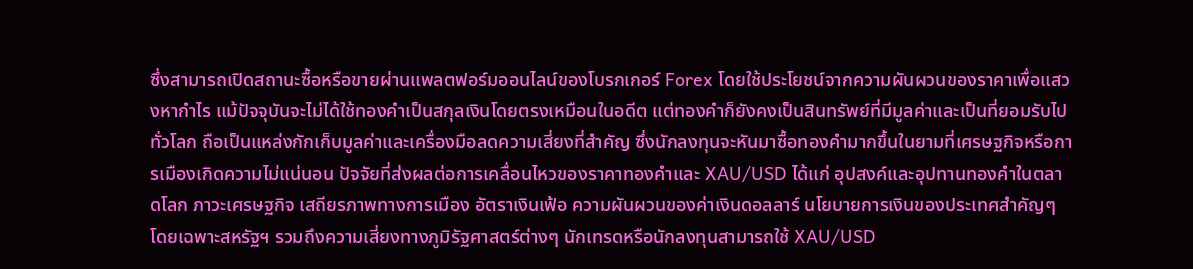ซึ่งสามารถเปิดสถานะซื้อหรือขายผ่านแพลตฟอร์มออนไลน์ของโบรกเกอร์ Forex โดยใช้ประโยชน์จากความผันผวนของราคาเพื่อแสวงหากำไร แม้ปัจจุบันจะไม่ได้ใช้ทองคำเป็นสกุลเงินโดยตรงเหมือนในอดีต แต่ทองคำก็ยังคงเป็นสินทรัพย์ที่มีมูลค่าและเป็นที่ยอมรับไปทั่วโลก ถือเป็นแหล่งกักเก็บมูลค่าและเครื่องมือลดความเสี่ยงที่สำคัญ ซึ่งนักลงทุนจะหันมาซื้อทองคำมากขึ้นในยามที่เศรษฐกิจหรือการเมืองเกิดความไม่แน่นอน ปัจจัยที่ส่งผลต่อการเคลื่อนไหวของราคาทองคำและ XAU/USD ได้แก่ อุปสงค์และอุปทานทองคำในตลาดโลก ภาวะเศรษฐกิจ เสถียรภาพทางการเมือง อัตราเงินเฟ้อ ความผันผวนของค่าเงินดอลลาร์ นโยบายการเงินของประเทศสำคัญๆ โดยเฉพาะสหรัฐฯ รวมถึงความเสี่ยงทางภูมิรัฐศาสตร์ต่างๆ นักเทรดหรือนักลงทุนสามารถใช้ XAU/USD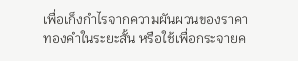เพื่อเก็งกำไรจากความผันผวนของราคาทองคำในระยะสั้น หรือใช้เพื่อกระจายค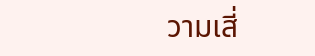วามเสี่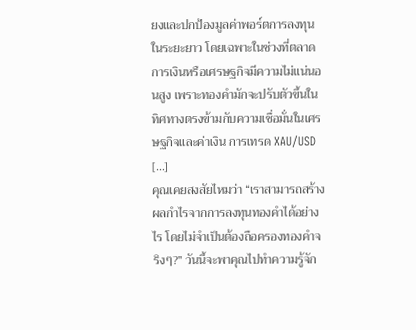ยงและปกป้องมูลค่าพอร์ตการลงทุนในระยะยาว โดยเฉพาะในช่วงที่ตลาดการเงินหรือเศรษฐกิจมีความไม่แน่นอนสูง เพราะทองคำมักจะปรับตัวขึ้นในทิศทางตรงข้ามกับความเชื่อมั่นในเศรษฐกิจและค่าเงิน การเทรด XAU/USD […]
คุณเคยสงสัยไหมว่า “เราสามารถสร้างผลกำไรจากการลงทุนทองคำได้อย่างไร โดยไม่จำเป็นต้องถือครองทองคำจริงๆ?” วันนี้จะพาคุณไปทำความรู้จัก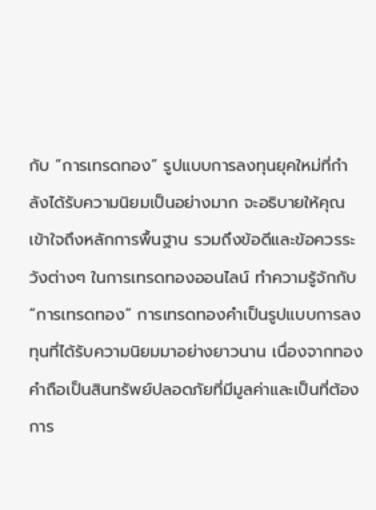กับ “การเทรดทอง” รูปแบบการลงทุนยุคใหม่ที่กำลังได้รับความนิยมเป็นอย่างมาก จะอธิบายให้คุณเข้าใจถึงหลักการพื้นฐาน รวมถึงข้อดีและข้อควรระวังต่างๆ ในการเทรดทองออนไลน์ ทำความรู้จักกับ “การเทรดทอง” การเทรดทองคำเป็นรูปแบบการลงทุนที่ได้รับความนิยมมาอย่างยาวนาน เนื่องจากทองคำถือเป็นสินทรัพย์ปลอดภัยที่มีมูลค่าและเป็นที่ต้องการ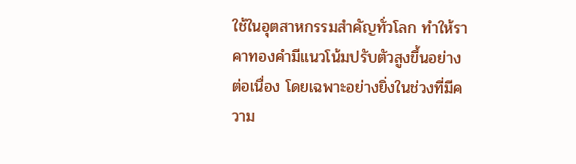ใช้ในอุตสาหกรรมสำคัญทั่วโลก ทำให้ราคาทองคำมีแนวโน้มปรับตัวสูงขึ้นอย่างต่อเนื่อง โดยเฉพาะอย่างยิ่งในช่วงที่มีความ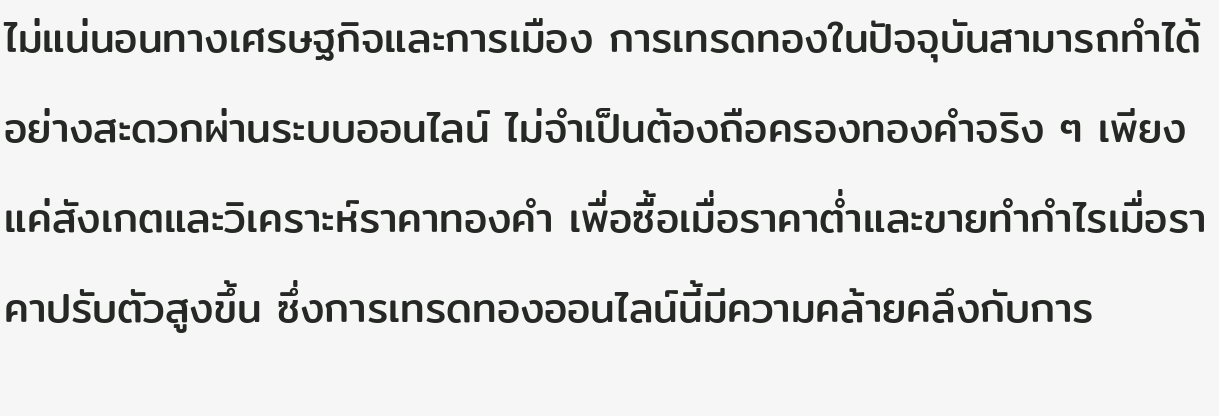ไม่แน่นอนทางเศรษฐกิจและการเมือง การเทรดทองในปัจจุบันสามารถทำได้อย่างสะดวกผ่านระบบออนไลน์ ไม่จำเป็นต้องถือครองทองคำจริง ๆ เพียงแค่สังเกตและวิเคราะห์ราคาทองคำ เพื่อซื้อเมื่อราคาต่ำและขายทำกำไรเมื่อราคาปรับตัวสูงขึ้น ซึ่งการเทรดทองออนไลน์นี้มีความคล้ายคลึงกับการ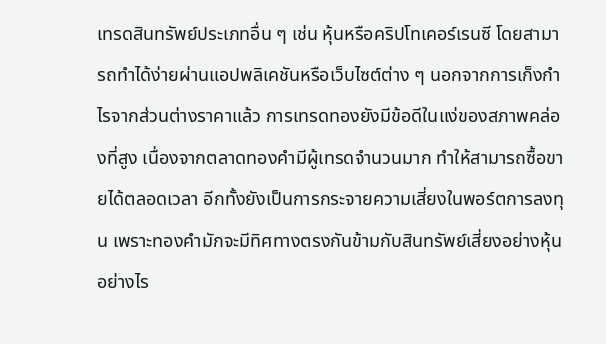เทรดสินทรัพย์ประเภทอื่น ๆ เช่น หุ้นหรือคริปโทเคอร์เรนซี โดยสามารถทำได้ง่ายผ่านแอปพลิเคชันหรือเว็บไซต์ต่าง ๆ นอกจากการเก็งกำไรจากส่วนต่างราคาแล้ว การเทรดทองยังมีข้อดีในแง่ของสภาพคล่องที่สูง เนื่องจากตลาดทองคำมีผู้เทรดจำนวนมาก ทำให้สามารถซื้อขายได้ตลอดเวลา อีกทั้งยังเป็นการกระจายความเสี่ยงในพอร์ตการลงทุน เพราะทองคำมักจะมีทิศทางตรงกันข้ามกับสินทรัพย์เสี่ยงอย่างหุ้น อย่างไร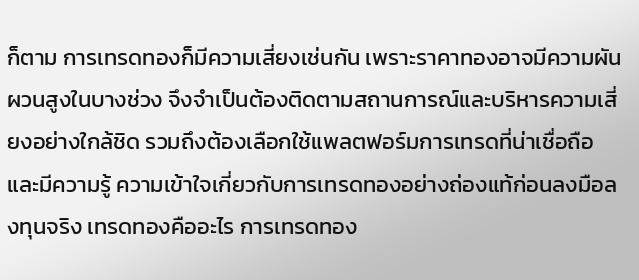ก็ตาม การเทรดทองก็มีความเสี่ยงเช่นกัน เพราะราคาทองอาจมีความผันผวนสูงในบางช่วง จึงจำเป็นต้องติดตามสถานการณ์และบริหารความเสี่ยงอย่างใกล้ชิด รวมถึงต้องเลือกใช้แพลตฟอร์มการเทรดที่น่าเชื่อถือ และมีความรู้ ความเข้าใจเกี่ยวกับการเทรดทองอย่างถ่องแท้ก่อนลงมือลงทุนจริง เทรดทองคืออะไร การเทรดทอง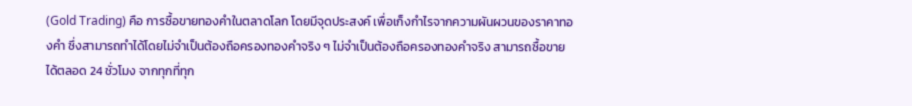(Gold Trading) คือ การซื้อขายทองคำในตลาดโลก โดยมีจุดประสงค์ เพื่อเก็งกำไรจากความผันผวนของราคาทองคำ ซึ่งสามารถทำได้โดยไม่จำเป็นต้องถือครองทองคำจริง ๆ ไม่จำเป็นต้องถือครองทองคำจริง สามารถซื้อขายได้ตลอด 24 ชั่วโมง จากทุกที่ทุก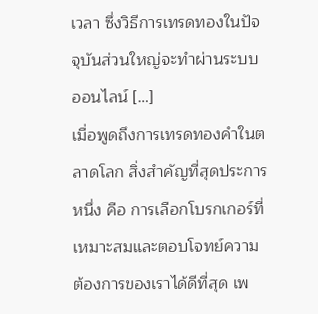เวลา ซึ่งวิธีการเทรดทองในปัจจุบันส่วนใหญ่จะทำผ่านระบบออนไลน์ […]
เมื่อพูดถึงการเทรดทองคำในตลาดโลก สิ่งสำคัญที่สุดประการหนึ่ง คือ การเลือกโบรกเกอร์ที่เหมาะสมและตอบโจทย์ความต้องการของเราได้ดีที่สุด เพ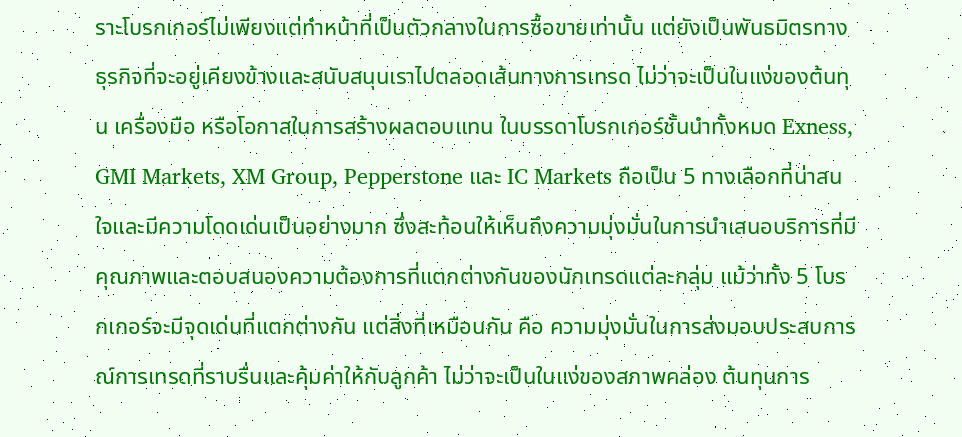ราะโบรกเกอร์ไม่เพียงแต่ทำหน้าที่เป็นตัวกลางในการซื้อขายเท่านั้น แต่ยังเป็นพันธมิตรทางธุรกิจที่จะอยู่เคียงข้างและสนับสนุนเราไปตลอดเส้นทางการเทรด ไม่ว่าจะเป็นในแง่ของต้นทุน เครื่องมือ หรือโอกาสในการสร้างผลตอบแทน ในบรรดาโบรกเกอร์ชั้นนำทั้งหมด Exness, GMI Markets, XM Group, Pepperstone และ IC Markets ถือเป็น 5 ทางเลือกที่น่าสนใจและมีความโดดเด่นเป็นอย่างมาก ซึ่งสะท้อนให้เห็นถึงความมุ่งมั่นในการนำเสนอบริการที่มีคุณภาพและตอบสนองความต้องการที่แตกต่างกันของนักเทรดแต่ละกลุ่ม แม้ว่าทั้ง 5 โบรกเกอร์จะมีจุดเด่นที่แตกต่างกัน แต่สิ่งที่เหมือนกัน คือ ความมุ่งมั่นในการส่งมอบประสบการณ์การเทรดที่ราบรื่นและคุ้มค่าให้กับลูกค้า ไม่ว่าจะเป็นในแง่ของสภาพคล่อง ต้นทุนการ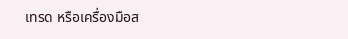เทรด หรือเครื่องมือส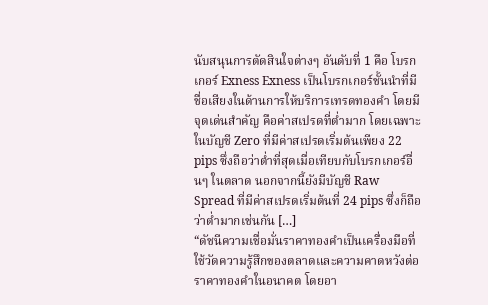นับสนุนการตัดสินใจต่างๆ อันดับที่ 1 คือ โบรกเกอร์ Exness Exness เป็นโบรกเกอร์ชั้นนำที่มีชื่อเสียงในด้านการให้บริการเทรดทองคำ โดยมีจุดเด่นสำคัญ คือค่าสเปรดที่ต่ำมาก โดยเฉพาะในบัญชี Zero ที่มีค่าสเปรดเริ่มต้นเพียง 22 pips ซึ่งถือว่าต่ำที่สุดเมื่อเทียบกับโบรกเกอร์อื่นๆ ในตลาด นอกจากนี้ยังมีบัญชี Raw Spread ที่มีค่าสเปรดเริ่มต้นที่ 24 pips ซึ่งก็ถือว่าต่ำมากเช่นกัน […]
“ดัชนีความเชื่อมั่นราคาทองคำเป็นเครื่องมือที่ใช้วัดความรู้สึกของตลาดและความคาดหวังต่อราคาทองคำในอนาคต โดยอา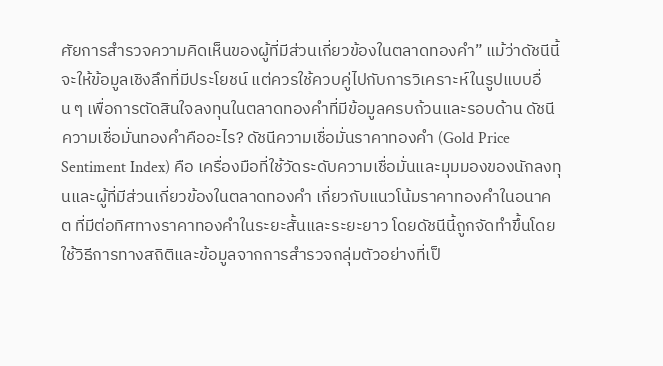ศัยการสำรวจความคิดเห็นของผู้ที่มีส่วนเกี่ยวข้องในตลาดทองคำ” แม้ว่าดัชนีนี้จะให้ข้อมูลเชิงลึกที่มีประโยชน์ แต่ควรใช้ควบคู่ไปกับการวิเคราะห์ในรูปแบบอื่น ๆ เพื่อการตัดสินใจลงทุนในตลาดทองคำที่มีข้อมูลครบถ้วนและรอบด้าน ดัชนีความเชื่อมั่นทองคำคืออะไร? ดัชนีความเชื่อมั่นราคาทองคำ (Gold Price Sentiment Index) คือ เครื่องมือที่ใช้วัดระดับความเชื่อมั่นและมุมมองของนักลงทุนและผู้ที่มีส่วนเกี่ยวข้องในตลาดทองคำ เกี่ยวกับแนวโน้มราคาทองคำในอนาคต ที่มีต่อทิศทางราคาทองคำในระยะสั้นและระยะยาว โดยดัชนีนี้ถูกจัดทำขึ้นโดยใช้วิธีการทางสถิติและข้อมูลจากการสำรวจกลุ่มตัวอย่างที่เป็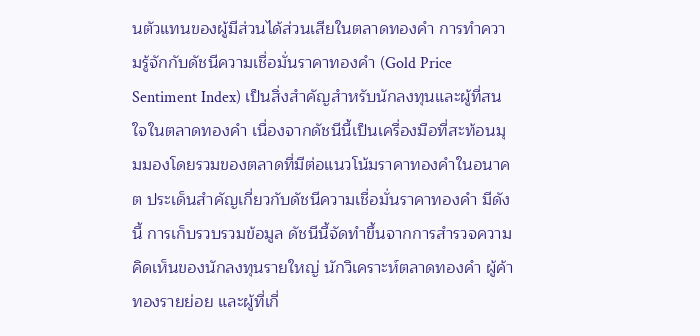นตัวแทนของผู้มีส่วนได้ส่วนเสียในตลาดทองคำ การทำความรู้จักกับดัชนีความเชื่อมั่นราคาทองคำ (Gold Price Sentiment Index) เป็นสิ่งสำคัญสำหรับนักลงทุนและผู้ที่สนใจในตลาดทองคำ เนื่องจากดัชนีนี้เป็นเครื่องมือที่สะท้อนมุมมองโดยรวมของตลาดที่มีต่อแนวโน้มราคาทองคำในอนาคต ประเด็นสำคัญเกี่ยวกับดัชนีความเชื่อมั่นราคาทองคำ มีดังนี้ การเก็บรวบรวมข้อมูล ดัชนีนี้จัดทำขึ้นจากการสำรวจความคิดเห็นของนักลงทุนรายใหญ่ นักวิเคราะห์ตลาดทองคำ ผู้ค้าทองรายย่อย และผู้ที่เกี่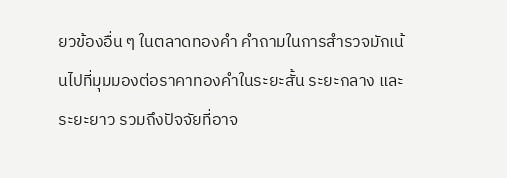ยวข้องอื่น ๆ ในตลาดทองคำ คำถามในการสำรวจมักเน้นไปที่มุมมองต่อราคาทองคำในระยะสั้น ระยะกลาง และระยะยาว รวมถึงปัจจัยที่อาจ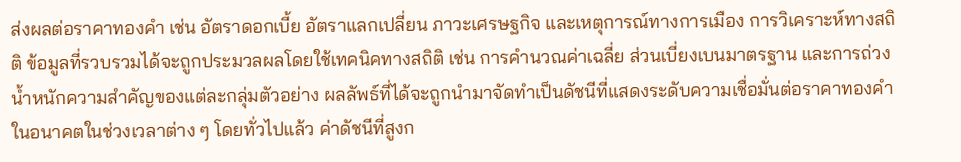ส่งผลต่อราคาทองคำ เช่น อัตราดอกเบี้ย อัตราแลกเปลี่ยน ภาวะเศรษฐกิจ และเหตุการณ์ทางการเมือง การวิเคราะห์ทางสถิติ ข้อมูลที่รวบรวมได้จะถูกประมวลผลโดยใช้เทคนิคทางสถิติ เช่น การคำนวณค่าเฉลี่ย ส่วนเบี่ยงเบนมาตรฐาน และการถ่วงน้ำหนักความสำคัญของแต่ละกลุ่มตัวอย่าง ผลลัพธ์ที่ได้จะถูกนำมาจัดทำเป็นดัชนีที่แสดงระดับความเชื่อมั่นต่อราคาทองคำในอนาคตในช่วงเวลาต่าง ๆ โดยทั่วไปแล้ว ค่าดัชนีที่สูงก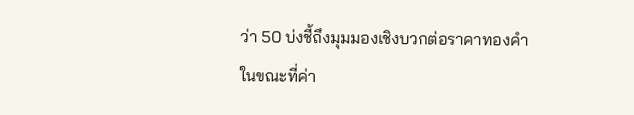ว่า 50 บ่งชี้ถึงมุมมองเชิงบวกต่อราคาทองคำ ในขณะที่ค่า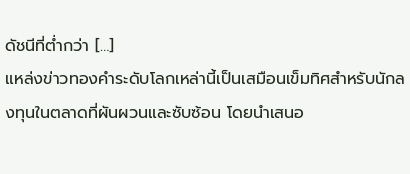ดัชนีที่ต่ำกว่า […]
แหล่งข่าวทองคำระดับโลกเหล่านี้เป็นเสมือนเข็มทิศสำหรับนักลงทุนในตลาดที่ผันผวนและซับซ้อน โดยนำเสนอ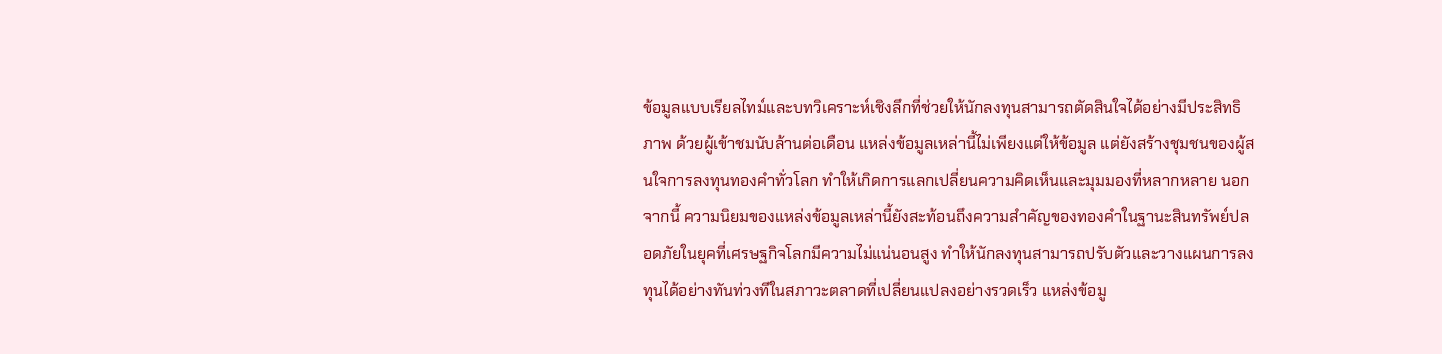ข้อมูลแบบเรียลไทม์และบทวิเคราะห์เชิงลึกที่ช่วยให้นักลงทุนสามารถตัดสินใจได้อย่างมีประสิทธิภาพ ด้วยผู้เข้าชมนับล้านต่อเดือน แหล่งข้อมูลเหล่านี้ไม่เพียงแต่ให้ข้อมูล แต่ยังสร้างชุมชนของผู้สนใจการลงทุนทองคำทั่วโลก ทำให้เกิดการแลกเปลี่ยนความคิดเห็นและมุมมองที่หลากหลาย นอกจากนี้ ความนิยมของแหล่งข้อมูลเหล่านี้ยังสะท้อนถึงความสำคัญของทองคำในฐานะสินทรัพย์ปลอดภัยในยุคที่เศรษฐกิจโลกมีความไม่แน่นอนสูง ทำให้นักลงทุนสามารถปรับตัวและวางแผนการลงทุนได้อย่างทันท่วงทีในสภาวะตลาดที่เปลี่ยนแปลงอย่างรวดเร็ว แหล่งข้อมู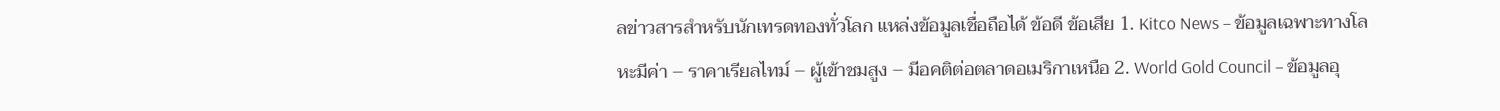ลข่าวสารสำหรับนักเทรดทองทั่วโลก แหล่งข้อมูลเชื่อถือได้ ข้อดี ข้อเสีย 1. Kitco News – ข้อมูลเฉพาะทางโลหะมีค่า – ราคาเรียลไทม์ – ผู้เข้าชมสูง – มีอคติต่อตลาดอเมริกาเหนือ 2. World Gold Council – ข้อมูลอุ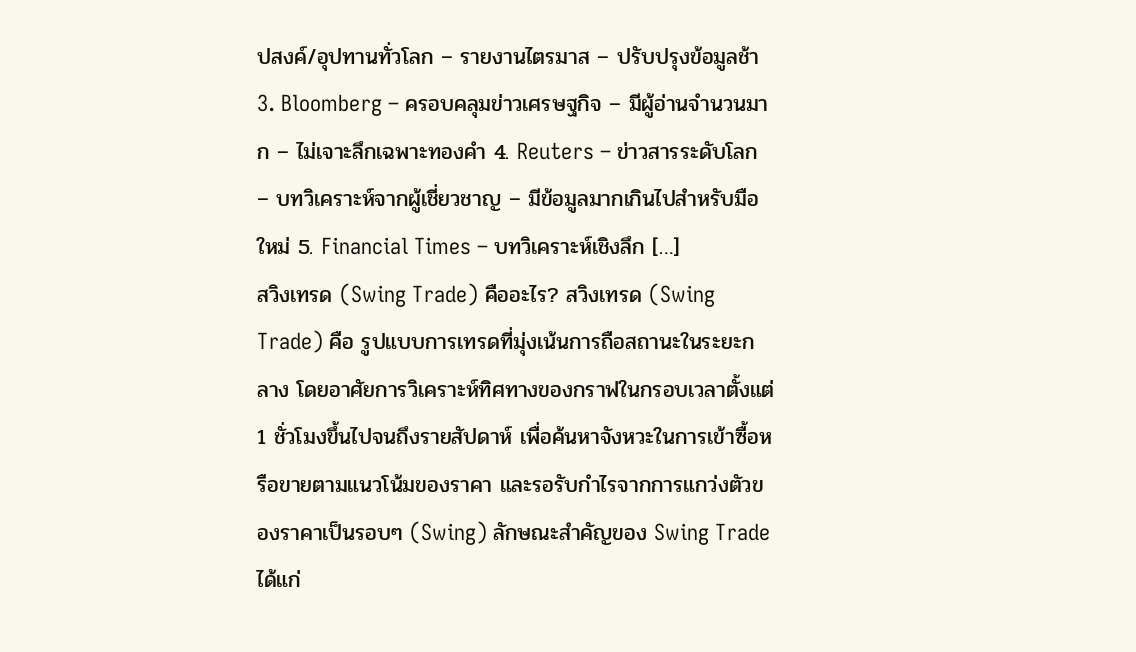ปสงค์/อุปทานทั่วโลก – รายงานไตรมาส – ปรับปรุงข้อมูลช้า 3. Bloomberg – ครอบคลุมข่าวเศรษฐกิจ – มีผู้อ่านจำนวนมาก – ไม่เจาะลึกเฉพาะทองคำ 4. Reuters – ข่าวสารระดับโลก – บทวิเคราะห์จากผู้เชี่ยวชาญ – มีข้อมูลมากเกินไปสำหรับมือใหม่ 5. Financial Times – บทวิเคราะห์เชิงลึก […]
สวิงเทรด (Swing Trade) คืออะไร? สวิงเทรด (Swing Trade) คือ รูปแบบการเทรดที่มุ่งเน้นการถือสถานะในระยะกลาง โดยอาศัยการวิเคราะห์ทิศทางของกราฟในกรอบเวลาตั้งแต่ 1 ชั่วโมงขึ้นไปจนถึงรายสัปดาห์ เพื่อค้นหาจังหวะในการเข้าซื้อหรือขายตามแนวโน้มของราคา และรอรับกำไรจากการแกว่งตัวของราคาเป็นรอบๆ (Swing) ลักษณะสำคัญของ Swing Trade ได้แก่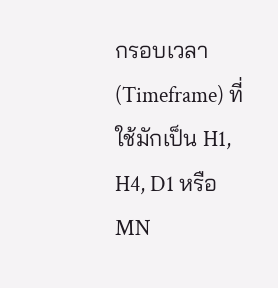กรอบเวลา (Timeframe) ที่ใช้มักเป็น H1, H4, D1 หรือ MN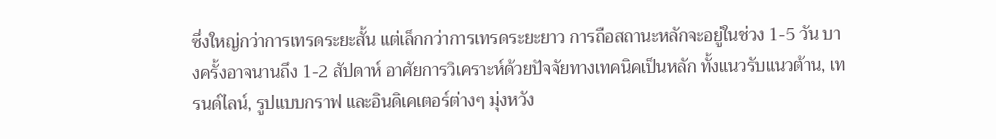ซึ่งใหญ่กว่าการเทรดระยะสั้น แต่เล็กกว่าการเทรดระยะยาว การถือสถานะหลักจะอยู่ในช่วง 1-5 วัน บางครั้งอาจนานถึง 1-2 สัปดาห์ อาศัยการวิเคราะห์ด้วยปัจจัยทางเทคนิคเป็นหลัก ทั้งแนวรับแนวต้าน, เทรนด์ไลน์, รูปแบบกราฟ และอินดิเคเตอร์ต่างๆ มุ่งหวัง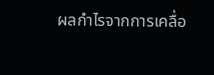ผลกำไรจากการเคลื่อ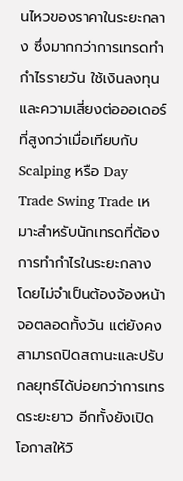นไหวของราคาในระยะกลาง ซึ่งมากกว่าการเทรดทำกำไรรายวัน ใช้เงินลงทุนและความเสี่ยงต่อออเดอร์ที่สูงกว่าเมื่อเทียบกับ Scalping หรือ Day Trade Swing Trade เหมาะสำหรับนักเทรดที่ต้องการทำกำไรในระยะกลาง โดยไม่จำเป็นต้องจ้องหน้าจอตลอดทั้งวัน แต่ยังคงสามารถปิดสถานะและปรับกลยุทธ์ได้บ่อยกว่าการเทรดระยะยาว อีกทั้งยังเปิดโอกาสให้วิ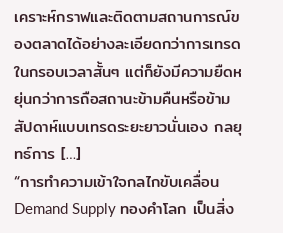เคราะห์กราฟและติดตามสถานการณ์ของตลาดได้อย่างละเอียดกว่าการเทรดในกรอบเวลาสั้นๆ แต่ก็ยังมีความยืดหยุ่นกว่าการถือสถานะข้ามคืนหรือข้ามสัปดาห์แบบเทรดระยะยาวนั่นเอง กลยุทธ์การ […]
“การทำความเข้าใจกลไกขับเคลื่อน Demand Supply ทองคำโลก เป็นสิ่ง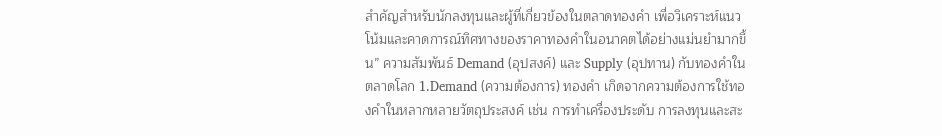สำคัญสำหรับนักลงทุนและผู้ที่เกี่ยวข้องในตลาดทองคำ เพื่อวิเคราะห์แนวโน้มและคาดการณ์ทิศทางของราคาทองคำในอนาคตได้อย่างแม่นยำมากขึ้น” ความสัมพันธ์ Demand (อุปสงค์) และ Supply (อุปทาน) กับทองคำในตลาดโลก 1.Demand (ความต้องการ) ทองคำ เกิดจากความต้องการใช้ทองคำในหลากหลายวัตถุประสงค์ เช่น การทำเครื่องประดับ การลงทุนและสะ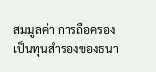สมมูลค่า การถือครองเป็นทุนสำรองของธนา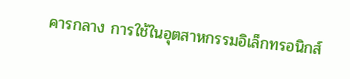คารกลาง การใช้ในอุตสาหกรรมอิเล็กทรอนิกส์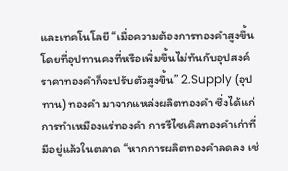และเทคโนโลยี “เมื่อความต้องการทองคำสูงขึ้น โดยที่อุปทานคงที่หรือเพิ่มขึ้นไม่ทันกับอุปสงค์ ราคาทองคำก็จะปรับตัวสูงขึ้น” 2.Supply (อุปทาน) ทองคำ มาจากแหล่งผลิตทองคำ ซึ่งได้แก่ การทำเหมืองแร่ทองคำ การรีไซเคิลทองคำเก่าที่มีอยู่แล้วในตลาด “หากการผลิตทองคำลดลง เช่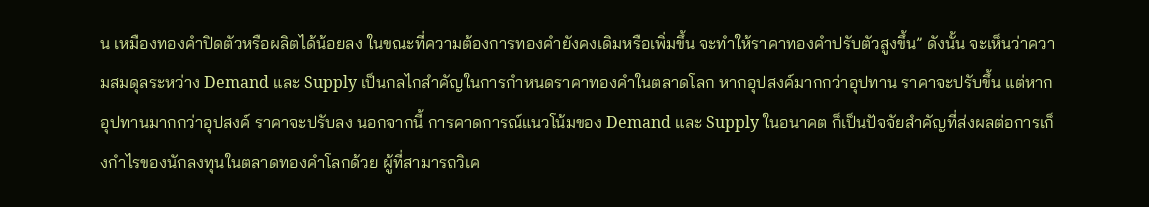น เหมืองทองคำปิดตัวหรือผลิตได้น้อยลง ในขณะที่ความต้องการทองคำยังคงเดิมหรือเพิ่มขึ้น จะทำให้ราคาทองคำปรับตัวสูงขึ้น” ดังนั้น จะเห็นว่าความสมดุลระหว่าง Demand และ Supply เป็นกลไกสำคัญในการกำหนดราคาทองคำในตลาดโลก หากอุปสงค์มากกว่าอุปทาน ราคาจะปรับขึ้น แต่หากอุปทานมากกว่าอุปสงค์ ราคาจะปรับลง นอกจากนี้ การคาดการณ์แนวโน้มของ Demand และ Supply ในอนาคต ก็เป็นปัจจัยสำคัญที่ส่งผลต่อการเก็งกำไรของนักลงทุนในตลาดทองคำโลกด้วย ผู้ที่สามารถวิเค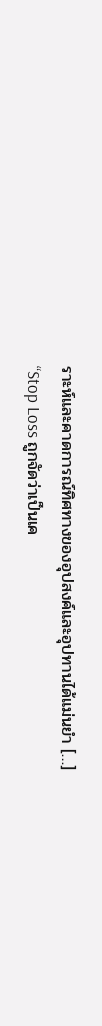ราะห์และคาดการณ์ทิศทางของอุปสงค์และอุปทานได้แม่นยำ […]
“Stop Loss ถูกจัดว่าเป็นเค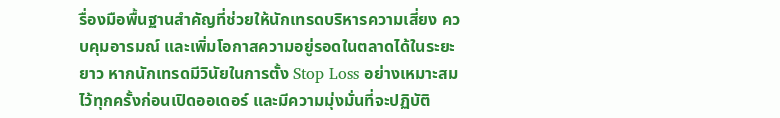รื่องมือพื้นฐานสำคัญที่ช่วยให้นักเทรดบริหารความเสี่ยง ควบคุมอารมณ์ และเพิ่มโอกาสความอยู่รอดในตลาดได้ในระยะยาว หากนักเทรดมีวินัยในการตั้ง Stop Loss อย่างเหมาะสมไว้ทุกครั้งก่อนเปิดออเดอร์ และมีความมุ่งมั่นที่จะปฏิบัติ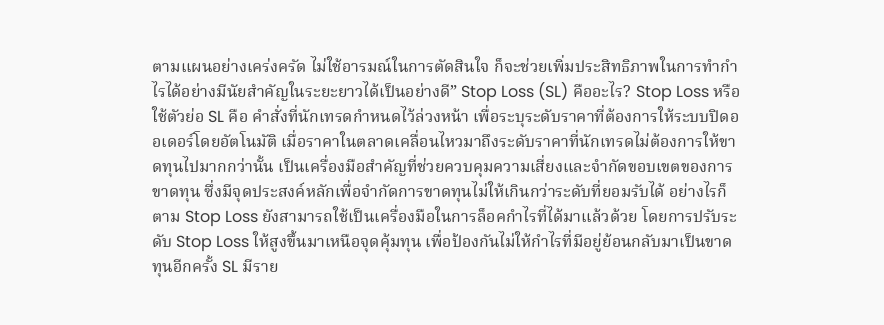ตามแผนอย่างเคร่งครัด ไม่ใช้อารมณ์ในการตัดสินใจ ก็จะช่วยเพิ่มประสิทธิภาพในการทำกำไรได้อย่างมีนัยสำคัญในระยะยาวได้เป็นอย่างดี” Stop Loss (SL) คืออะไร? Stop Loss หรือใช้ตัวย่อ SL คือ คำสั่งที่นักเทรดกำหนดไว้ล่วงหน้า เพื่อระบุระดับราคาที่ต้องการให้ระบบปิดออเดอร์โดยอัตโนมัติ เมื่อราคาในตลาดเคลื่อนไหวมาถึงระดับราคาที่นักเทรดไม่ต้องการให้ขาดทุนไปมากกว่านั้น เป็นเครื่องมือสำคัญที่ช่วยควบคุมความเสี่ยงและจำกัดขอบเขตของการขาดทุน ซึ่งมีจุดประสงค์หลักเพื่อจำกัดการขาดทุนไม่ให้เกินกว่าระดับที่ยอมรับได้ อย่างไรก็ตาม Stop Loss ยังสามารถใช้เป็นเครื่องมือในการล็อคกำไรที่ได้มาแล้วด้วย โดยการปรับระดับ Stop Loss ให้สูงขึ้นมาเหนือจุดคุ้มทุน เพื่อป้องกันไม่ให้กำไรที่มีอยู่ย้อนกลับมาเป็นขาดทุนอีกครั้ง SL มีราย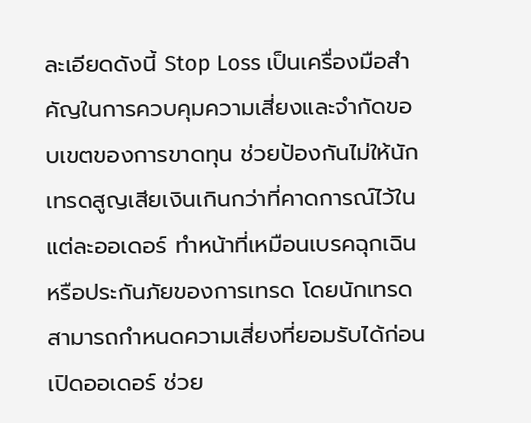ละเอียดดังนี้ Stop Loss เป็นเครื่องมือสำคัญในการควบคุมความเสี่ยงและจำกัดขอบเขตของการขาดทุน ช่วยป้องกันไม่ให้นักเทรดสูญเสียเงินเกินกว่าที่คาดการณ์ไว้ในแต่ละออเดอร์ ทำหน้าที่เหมือนเบรคฉุกเฉิน หรือประกันภัยของการเทรด โดยนักเทรดสามารถกำหนดความเสี่ยงที่ยอมรับได้ก่อนเปิดออเดอร์ ช่วย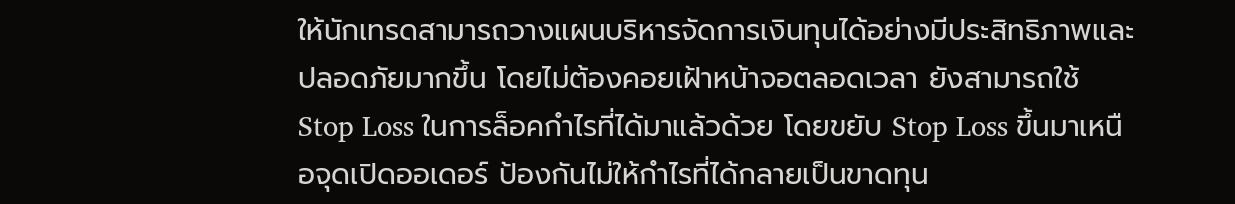ให้นักเทรดสามารถวางแผนบริหารจัดการเงินทุนได้อย่างมีประสิทธิภาพและปลอดภัยมากขึ้น โดยไม่ต้องคอยเฝ้าหน้าจอตลอดเวลา ยังสามารถใช้ Stop Loss ในการล็อคกำไรที่ได้มาแล้วด้วย โดยขยับ Stop Loss ขึ้นมาเหนือจุดเปิดออเดอร์ ป้องกันไม่ให้กำไรที่ได้กลายเป็นขาดทุน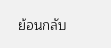ย้อนกลับ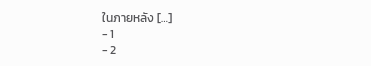ในภายหลัง […]
- 1
- 2